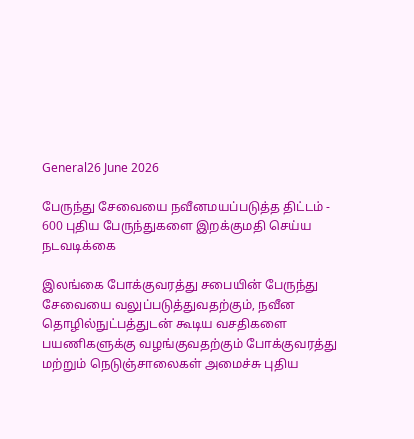General26 June 2026

பேருந்து சேவையை நவீனமயப்படுத்த திட்டம் - 600 புதிய பேருந்துகளை இறக்குமதி செய்ய நடவடிக்கை

இலங்கை போக்குவரத்து சபையின் பேருந்து சேவையை வலுப்படுத்துவதற்கும், நவீன தொழில்நுட்பத்துடன் கூடிய வசதிகளை பயணிகளுக்கு வழங்குவதற்கும் போக்குவரத்து மற்றும் நெடுஞ்சாலைகள் அமைச்சு புதிய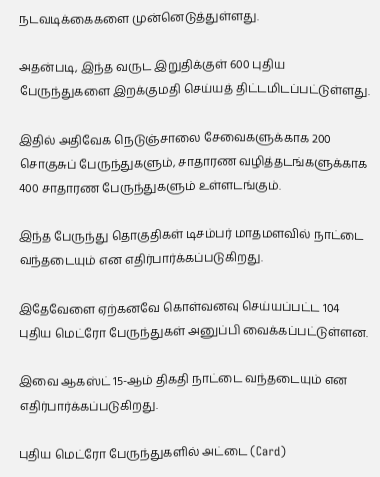நடவடிக்கைகளை முன்னெடுத்துள்ளது.

அதன்படி, இந்த வருட இறுதிக்குள் 600 புதிய பேருந்துகளை இறக்குமதி செய்யத் திட்டமிடப்பட்டுள்ளது.

இதில் அதிவேக நெடுஞ்சாலை சேவைகளுக்காக 200 சொகுசுப் பேருந்துகளும், சாதாரண வழித்தடங்களுக்காக 400 சாதாரண பேருந்துகளும் உள்ளடங்கும்.

இந்த பேருந்து தொகுதிகள் டிசம்பர் மாதமளவில் நாட்டை  வந்தடையும் என எதிர்பார்க்கப்படுகிறது.

இதேவேளை ஏற்கனவே கொள்வனவு செய்யப்பட்ட 104 புதிய மெட்ரோ பேருந்துகள் அனுப்பி வைக்கப்பட்டுள்ளன.

இவை ஆகஸ்ட் 15-ஆம் திகதி நாட்டை வந்தடையும் என எதிர்பார்க்கப்படுகிறது.

புதிய மெட்ரோ பேருந்துகளில் அட்டை (Card)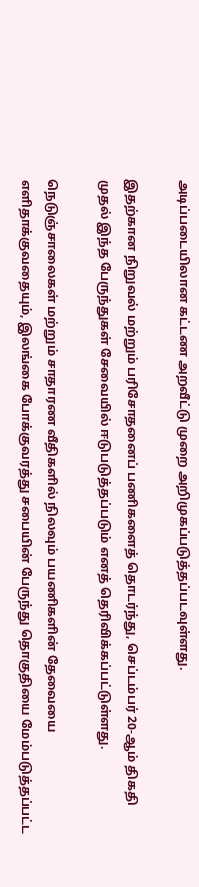அடிப்படையிலான கட்டண அறவீட்டு முறை அறிமுகப்படுத்தப்படவுள்ளது.

இதற்கான நிறுவல் மற்றும் பரிசோதனைப் பணிகளைத் தொடர்ந்து, செப்டம்பர் 20-ஆம் திகதி முதல் இந்த பேருந்துகள் சேவையில் ஈடுபடுத்தப்படும் எனத் தெரிவிக்கப்பட்டுள்ளது.

நெடுஞ்சாலைகள் மற்றும் சாதாரண வீதிகளில் நிலவும் பயணிகளின் தேவையை எளிதாக்குவதையும், இலங்கை போக்குவரத்து சபையின் பேருந்து தொகுதியை மேம்படுத்தப்பட்ட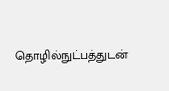தொழில்நுட்பத்துடன்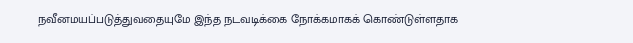நவீனமயப்படுத்துவதையுமே இந்த நடவடிக்கை நோக்கமாகக் கொண்டுள்ளதாக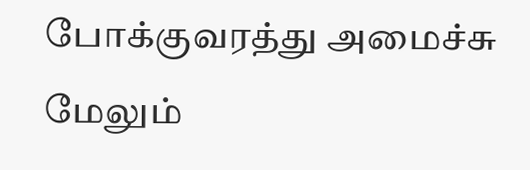போக்குவரத்து அமைச்சு மேலும்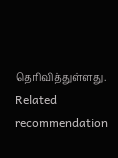தெரிவித்துள்ளது.
Related recommendation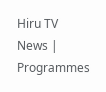Hiru TV News | Programmes